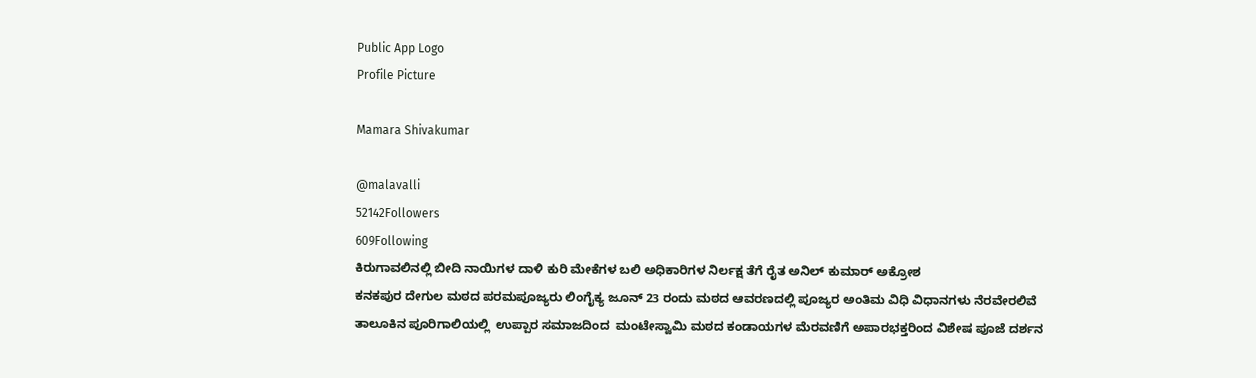Public App Logo
Profile Picture

Mamara Shivakumar

@malavalli
52142Followers
609Following
ಕಿರುಗಾವಲಿನಲ್ಲಿ ಬೀದಿ ನಾಯಿಗಳ ದಾಳಿ ಕುರಿ ಮೇಕೆಗಳ ಬಲಿ ಅಧಿಕಾರಿಗಳ ನಿರ್ಲಕ್ಷ ತೆಗೆ ರೈತ ಅನಿಲ್ ಕುಮಾರ್ ಅಕ್ರೋಶ
ಕನಕಪುರ ದೇಗುಲ ಮಠದ ಪರಮಪೂಜ್ಯರು ಲಿಂಗೈಕ್ಯ ಜೂನ್ 23 ರಂದು ಮಠದ ಆವರಣದಲ್ಲಿ ಪೂಜ್ಯರ ಅಂತಿಮ ವಿಧಿ ವಿಧಾನಗಳು ನೆರವೇರಲಿವೆ
ತಾಲೂಕಿನ ಪೂರಿಗಾಲಿಯಲ್ಲಿ  ಉಪ್ಪಾರ ಸಮಾಜದಿಂದ  ಮಂಟೇಸ್ವಾಮಿ ಮಠದ ಕಂಡಾಯಗಳ ಮೆರವಣಿಗೆ ಅಪಾರಭಕ್ತರಿಂದ ವಿಶೇಷ ಪೂಜೆ ದರ್ಶನ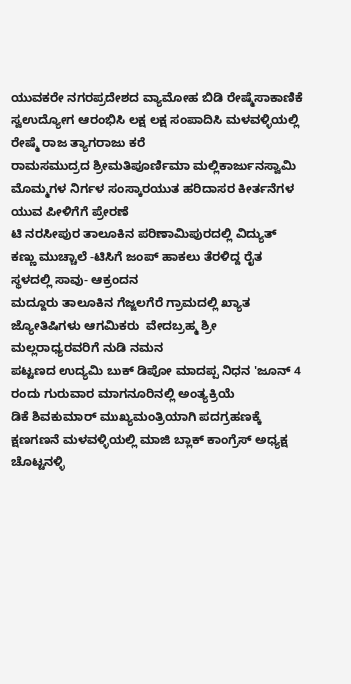ಯುವಕರೇ ನಗರಪ್ರದೇಶದ ವ್ಯಾಮೋಹ ಬಿಡಿ ರೇಷ್ಮೆಸಾಕಾಣಿಕೆ ಸ್ವಉದ್ಯೋಗ ಆರಂಭಿಸಿ ಲಕ್ಷ ಲಕ್ಷ ಸಂಪಾದಿಸಿ ಮಳವಳ್ಳಿಯಲ್ಲಿ ರೇಷ್ಮೆ ರಾಜ ತ್ಯಾಗರಾಜು ಕರೆ
ರಾಮಸಮುದ್ರದ ಶ್ರೀಮತಿಪೂರ್ಣಿಮಾ ಮಲ್ಲಿಕಾರ್ಜುನಸ್ವಾಮಿ ಮೊಮ್ಮಗಳ ನಿರ್ಗಳ ಸಂಸ್ಕಾರಯುತ ಹರಿದಾಸರ ಕೀರ್ತನೆಗಳ ಯುವ ಪೀಳಿಗೆಗೆ ಪ್ರೇರಣೆ
ಟಿ ನರಸೀಪುರ ತಾಲೂಕಿನ ಪರಿಣಾಮಿಪುರದಲ್ಲಿ ವಿದ್ಯುತ್ ಕಣ್ಣು ಮುಚ್ಚಾಲೆ -ಟಿಸಿಗೆ ಜಂಪ್ ಹಾಕಲು ತೆರಳಿದ್ದ ರೈತ ಸ್ಥಳದಲ್ಲಿ ಸಾವು- ಆಕ್ರಂದನ
ಮದ್ದೂರು ತಾಲೂಕಿನ ಗೆಜ್ಜಲಗೆರೆ ಗ್ರಾಮದಲ್ಲಿ ಖ್ಯಾತ ಜ್ಯೋತಿಷಿಗಳು ಆಗಮಿಕರು  ವೇದಬ್ರಹ್ಮ ಶ್ರೀ ಮಲ್ಲರಾಧ್ಯರವರಿಗೆ ನುಡಿ ನಮನ
ಪಟ್ಟಣದ ಉದ್ಯಮಿ ಬುಕ್ ಡಿಪೋ ಮಾದಪ್ಪ ನಿಧನ 'ಜೂನ್ 4 ರಂದು ಗುರುವಾರ ಮಾಗನೂರಿನಲ್ಲಿ ಅಂತ್ಯಕ್ರಿಯೆ
ಡಿಕೆ ಶಿವಕುಮಾರ್ ಮುಖ್ಯಮಂತ್ರಿಯಾಗಿ ಪದಗ್ರಹಣಕ್ಕೆ ಕ್ಷಣಗಣನೆ ಮಳವಳ್ಳಿಯಲ್ಲಿ ಮಾಜಿ ಬ್ಲಾಕ್ ಕಾಂಗ್ರೆಸ್ ಅಧ್ಯಕ್ಷ ಚೊಟ್ಟನಳ್ಳಿ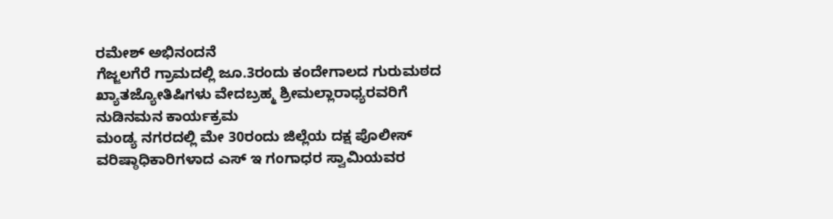ರಮೇಶ್ ಅಭಿನಂದನೆ
ಗೆಜ್ಜಲಗೆರೆ ಗ್ರಾಮದಲ್ಲಿ ಜೂ.3ರಂದು ಕಂದೇಗಾಲದ ಗುರುಮಠದ ಖ್ಯಾತಜ್ಯೋತಿಷಿಗಳು ವೇದಬ್ರಹ್ಮ ಶ್ರೀಮಲ್ಲಾರಾಧ್ಯರವರಿಗೆ ನುಡಿನಮನ ಕಾರ್ಯಕ್ರಮ
ಮಂಡ್ಯ ನಗರದಲ್ಲಿ ಮೇ 30ರಂದು ಜಿಲ್ಲೆಯ ದಕ್ಷ ಪೊಲೀಸ್ ವರಿಷ್ಠಾಧಿಕಾರಿಗಳಾದ ಎಸ್ ಇ ಗಂಗಾಧರ ಸ್ವಾಮಿಯವರ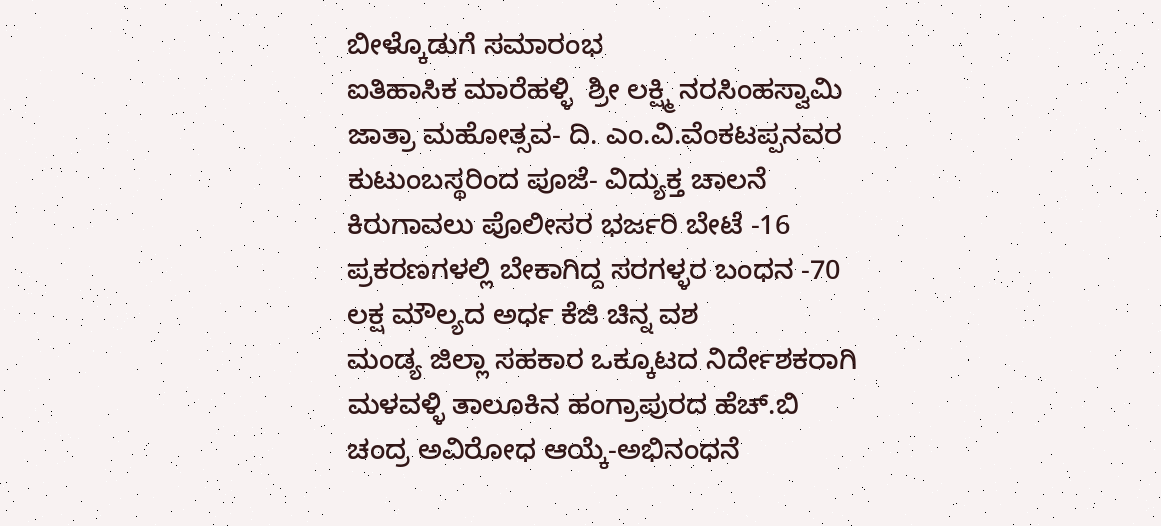ಬೀಳ್ಕೊಡುಗೆ ಸಮಾರಂಭ
ಐತಿಹಾಸಿಕ ಮಾರೆಹಳ್ಳಿ  ಶ್ರೀ ಲಕ್ಷ್ಮಿ ನರಸಿಂಹಸ್ವಾಮಿ ಜಾತ್ರಾ ಮಹೋತ್ಸವ- ದಿ. ಎಂ.ವಿ.ವೆಂಕಟಪ್ಪನವರ ಕುಟುಂಬಸ್ಥರಿಂದ ಪೂಜೆ- ವಿದ್ಯುಕ್ತ ಚಾಲನೆ
ಕಿರುಗಾವಲು ಪೊಲೀಸರ ಭರ್ಜರಿ ಬೇಟೆ -16 ಪ್ರಕರಣಗಳಲ್ಲಿ ಬೇಕಾಗಿದ್ದ ಸರಗಳ್ಳರ ಬಂಧನ -70 ಲಕ್ಷ ಮೌಲ್ಯದ ಅರ್ಧ ಕೆಜಿ ಚಿನ್ನ ವಶ
ಮಂಡ್ಯ ಜಿಲ್ಲಾ ಸಹಕಾರ ಒಕ್ಕೂಟದ ನಿರ್ದೇಶಕರಾಗಿ ಮಳವಳ್ಳಿ ತಾಲೂಕಿನ ಹಂಗ್ರಾಪುರದ ಹೆಚ್.ಬಿ ಚಂದ್ರ ಅವಿರೋಧ ಆಯ್ಕೆ-ಅಭಿನಂಧನೆ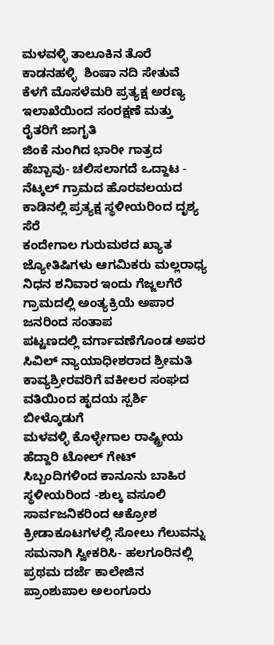ಮಳವಳ್ಳಿ ತಾಲೂಕಿನ ತೊರೆ ಕಾಡನಹಳ್ಳಿ  ಶಿಂಷಾ ನದಿ ಸೇತುವೆ ಕೆಳಗೆ ಮೊಸಳೆಮರಿ ಪ್ರತ್ಯಕ್ಷ ಅರಣ್ಯ ಇಲಾಖೆಯಿಂದ ಸಂರಕ್ಷಣೆ ಮತ್ತು ರೈತರಿಗೆ ಜಾಗೃತಿ
ಜಿಂಕೆ ನುಂಗಿದ ಭಾರೀ ಗಾತ್ರದ ಹೆಬ್ಬಾವು- ಚಲಿಸಲಾಗದೆ ಒದ್ದಾಟ - ನೆಟ್ಕಲ್ ಗ್ರಾಮದ ಹೊರವಲಯದ ಕಾಡಿನಲ್ಲಿ ಪ್ರತ್ಯಕ್ಷ ಸ್ಥಳೀಯರಿಂದ ದೃಶ್ಯ ಸೆರೆ
ಕಂದೇಗಾಲ ಗುರುಮಠದ ಖ್ಯಾತ ಜ್ಯೋತಿಷಿಗಳು ಆಗಮಿಕರು ಮಲ್ಲರಾಧ್ಯ ನಿಧನ ಶನಿವಾರ ಇಂದು ಗೆಜ್ಜಲಗೆರೆ ಗ್ರಾಮದಲ್ಲಿ ಅಂತ್ಯಕ್ರಿಯೆ ಅಪಾರ ಜನರಿಂದ ಸಂತಾಪ
ಪಟ್ಟಣದಲ್ಲಿ ವರ್ಗಾವಣೆಗೊಂಡ ಅಪರ ಸಿವಿಲ್ ನ್ಯಾಯಾಧೀಶರಾದ ಶ್ರೀಮತಿ ಕಾವ್ಯಶ್ರೀರವರಿಗೆ ವಕೀಲರ ಸಂಘದ ವತಿಯಿಂದ ಹೃದಯ ಸ್ಪರ್ಶಿ ಬೀಳ್ಕೊಡುಗೆ
ಮಳವಳ್ಳಿ ಕೊಳ್ಳೇಗಾಲ ರಾಷ್ಟ್ರೀಯ ಹೆದ್ದಾರಿ ಟೋಲ್ ಗೇಟ್ ಸಿಬ್ಬಂದಿಗಳಿಂದ ಕಾನೂನು ಬಾಹಿರ ಸ್ಥಳೀಯರಿಂದ -ಶುಲ್ಕ ವಸೂಲಿ ಸಾರ್ವಜನಿಕರಿಂದ ಆಕ್ರೋಶ
ಕ್ರೀಡಾಕೂಟಗಳಲ್ಲಿ ಸೋಲು ಗೆಲುವನ್ನು ಸಮನಾಗಿ ಸ್ವೀಕರಿಸಿ- ಹಲಗೂರಿನಲ್ಲಿ ಪ್ರಥಮ ದರ್ಜೆ ಕಾಲೇಜಿನ ಪ್ರಾಂಶುಪಾಲ ಅಲಂಗೂರು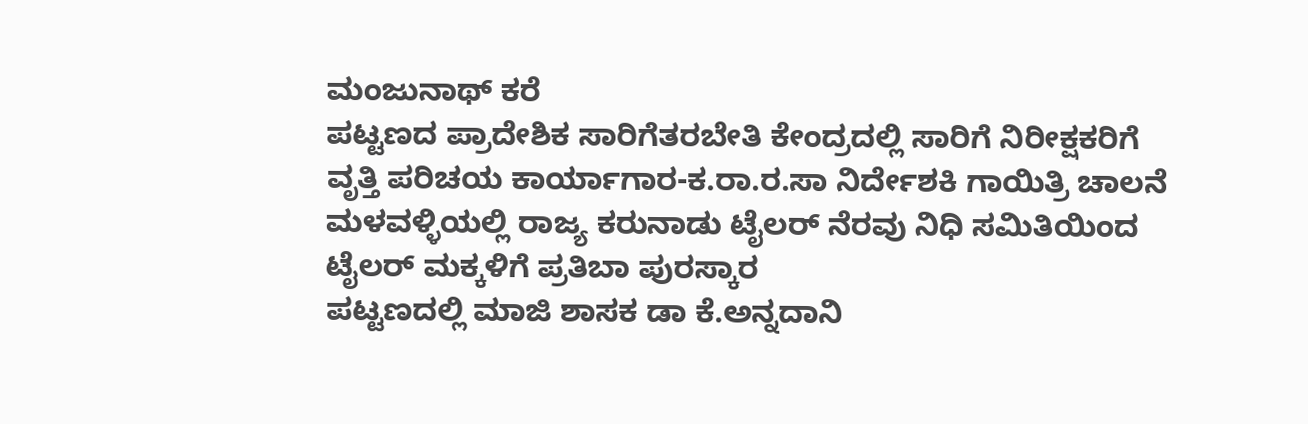ಮಂಜುನಾಥ್ ಕರೆ
ಪಟ್ಟಣದ ಪ್ರಾದೇಶಿಕ ಸಾರಿಗೆತರಬೇತಿ ಕೇಂದ್ರದಲ್ಲಿ ಸಾರಿಗೆ ನಿರೀಕ್ಷಕರಿಗೆ ವೃತ್ತಿ ಪರಿಚಯ ಕಾರ್ಯಾಗಾರ-ಕ.ರಾ.ರ.ಸಾ ನಿರ್ದೇಶಕಿ ಗಾಯಿತ್ರಿ ಚಾಲನೆ
ಮಳವಳ್ಳಿಯಲ್ಲಿ ರಾಜ್ಯ ಕರುನಾಡು ಟೈಲರ್ ನೆರವು ನಿಧಿ ಸಮಿತಿಯಿಂದ ಟೈಲರ್ ಮಕ್ಕಳಿಗೆ ಪ್ರತಿಬಾ ಪುರಸ್ಕಾರ
ಪಟ್ಟಣದಲ್ಲಿ ಮಾಜಿ ಶಾಸಕ ಡಾ ಕೆ.ಅನ್ನದಾನಿ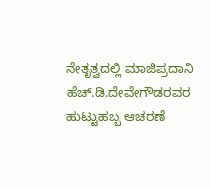ನೇತೃತ್ವದಲ್ಲಿ ಮಾಜಿಪ್ರದಾನಿ ಹೆಚ್.ಡಿ.ದೇವೇಗೌಡರವರ ಹುಟ್ಟುಹಬ್ಬ ಆಚರಣೆ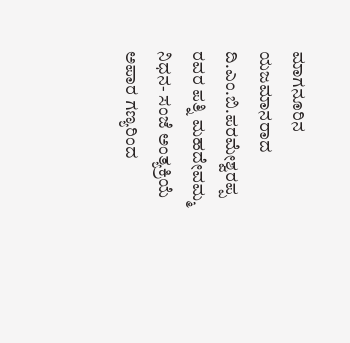ಮಾಗನೂರಿನ ಯಜಮಾನರಾದ ದಿ.ಎಂ.ಬಿ.ಪರಮೇಶ್ವರಪ್ಪ ರವರ ಪತ್ನಿ ಮಹದೇವಮ್ಮ ನಿಧನ- ಸಂಜೆ ಅಂತ್ಯಕ್ರಿಯೆ ಅಪಾರ ಗಣ್ಯರಿಂದ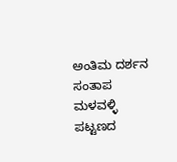ಅಂತಿಮ ದರ್ಶನ ಸಂತಾಪ
ಮಳವಳ್ಳಿ ಪಟ್ಟಣದ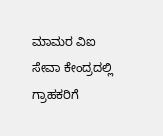ಮಾಮರ ವಿಐ  ಸೇವಾ ಕೇಂದ್ರದಲ್ಲಿ  ಗ್ರಾಹಕರಿಗೆ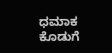ಧಮಾಕ ಕೊಡುಗೆ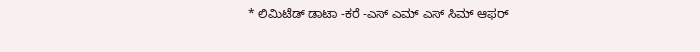* ಲಿಮಿಟೆಡ್ ಡಾಟಾ -ಕರೆ -ಎಸ್ ಎಮ್ ಎಸ್ ಸಿಮ್ ಆಫರ್